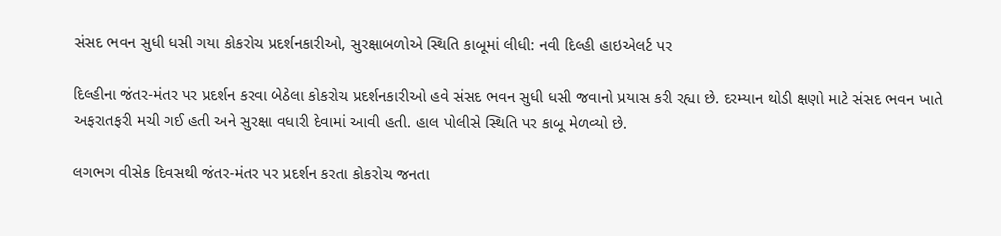સંસદ ભવન સુધી ધસી ગયા કોકરોચ પ્રદર્શનકારીઓ, સુરક્ષાબળોએ સ્થિતિ કાબૂમાં લીધી: નવી દિલ્હી હાઇએલર્ટ પર

દિલ્હીના જંતર-મંતર પર પ્રદર્શન કરવા બેઠેલા કોકરોચ પ્રદર્શનકારીઓ હવે સંસદ ભવન સુધી ધસી જવાનો પ્રયાસ કરી રહ્યા છે. દરમ્યાન થોડી ક્ષણો માટે સંસદ ભવન ખાતે અફરાતફરી મચી ગઈ હતી અને સુરક્ષા વધારી દેવામાં આવી હતી. હાલ પોલીસે સ્થિતિ પર કાબૂ મેળવ્યો છે.

લગભગ વીસેક દિવસથી જંતર-મંતર પર પ્રદર્શન કરતા કોકરોચ જનતા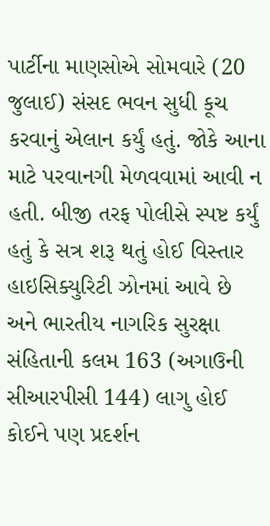પાર્ટીના માણસોએ સોમવારે (20 જુલાઈ) સંસદ ભવન સુધી કૂચ કરવાનું એલાન કર્યું હતું. જોકે આના માટે પરવાનગી મેળવવામાં આવી ન હતી. બીજી તરફ પોલીસે સ્પષ્ટ કર્યું હતું કે સત્ર શરૂ થતું હોઈ વિસ્તાર હાઇસિક્યુરિટી ઝોનમાં આવે છે અને ભારતીય નાગરિક સુરક્ષા સંહિતાની કલમ 163 (અગાઉની સીઆરપીસી 144) લાગુ હોઈ કોઈને પણ પ્રદર્શન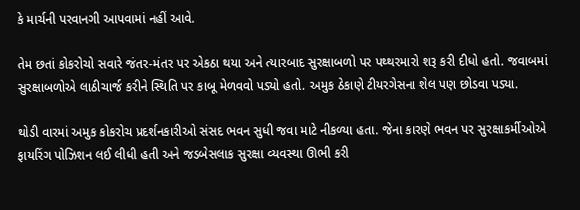કે માર્ચની પરવાનગી આપવામાં નહીં આવે.

તેમ છતાં કોકરોચો સવારે જંતર-મંતર પર એકઠા થયા અને ત્યારબાદ સુરક્ષાબળો પર પથ્થરમારો શરૂ કરી દીધો હતો. જવાબમાં સુરક્ષાબળોએ લાઠીચાર્જ કરીને સ્થિતિ પર કાબૂ મેળવવો પડ્યો હતો. અમુક ઠેકાણે ટીયરગેસના શેલ પણ છોડવા પડ્યા.

થોડી વારમાં અમુક કોકરોચ પ્રદર્શનકારીઓ સંસદ ભવન સુધી જવા માટે નીકળ્યા હતા. જેના કારણે ભવન પર સુરક્ષાકર્મીઓએ ફાયરિંગ પોઝિશન લઈ લીધી હતી અને જડબેસલાક સુરક્ષા વ્યવસ્થા ઊભી કરી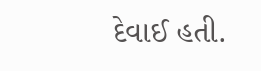દેવાઈ હતી.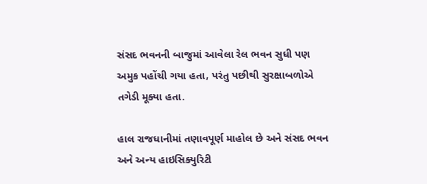સંસદ ભવનની બાજુમાં આવેલા રેલ ભવન સુધી પણ અમુક પહોંચી ગયા હતા, પરંતુ પછીથી સુરક્ષાબળોએ તગેડી મૂક્યા હતા.

હાલ રાજધાનીમાં તણાવપૂર્ણ માહોલ છે અને સંસદ ભવન અને અન્ય હાઇસિક્યુરિટી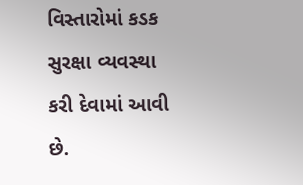વિસ્તારોમાં કડક સુરક્ષા વ્યવસ્થા કરી દેવામાં આવી છે.